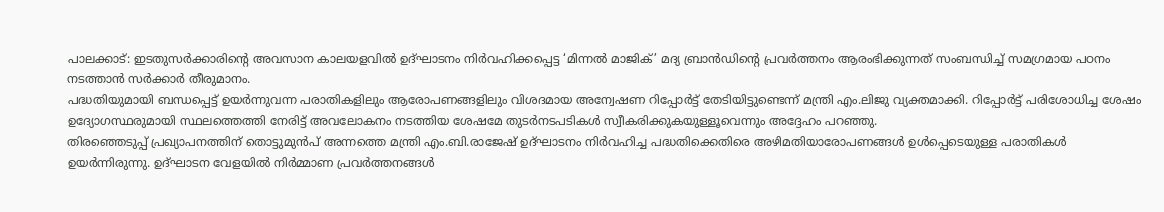പാലക്കാട്: ഇടതുസർക്കാരിന്റെ അവസാന കാലയളവിൽ ഉദ്ഘാടനം നിർവഹിക്കപ്പെട്ട ‘മിന്നൽ മാജിക്’ മദ്യ ബ്രാൻഡിന്റെ പ്രവർത്തനം ആരംഭിക്കുന്നത് സംബന്ധിച്ച് സമഗ്രമായ പഠനം നടത്താൻ സർക്കാർ തീരുമാനം.
പദ്ധതിയുമായി ബന്ധപ്പെട്ട് ഉയർന്നുവന്ന പരാതികളിലും ആരോപണങ്ങളിലും വിശദമായ അന്വേഷണ റിപ്പോർട്ട് തേടിയിട്ടുണ്ടെന്ന് മന്ത്രി എം.ലിജു വ്യക്തമാക്കി. റിപ്പോർട്ട് പരിശോധിച്ച ശേഷം ഉദ്യോഗസ്ഥരുമായി സ്ഥലത്തെത്തി നേരിട്ട് അവലോകനം നടത്തിയ ശേഷമേ തുടർനടപടികൾ സ്വീകരിക്കുകയുള്ളൂവെന്നും അദ്ദേഹം പറഞ്ഞു.
തിരഞ്ഞെടുപ്പ് പ്രഖ്യാപനത്തിന് തൊട്ടുമുൻപ് അന്നത്തെ മന്ത്രി എം.ബി.രാജേഷ് ഉദ്ഘാടനം നിർവഹിച്ച പദ്ധതിക്കെതിരെ അഴിമതിയാരോപണങ്ങൾ ഉൾപ്പെടെയുള്ള പരാതികൾ ഉയർന്നിരുന്നു. ഉദ്ഘാടന വേളയിൽ നിർമ്മാണ പ്രവർത്തനങ്ങൾ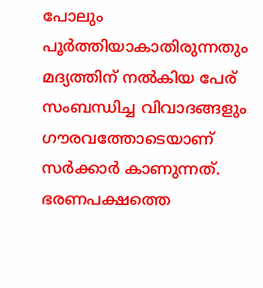പോലും പൂർത്തിയാകാതിരുന്നതും മദ്യത്തിന് നൽകിയ പേര് സംബന്ധിച്ച വിവാദങ്ങളും ഗൗരവത്തോടെയാണ് സർക്കാർ കാണുന്നത്.
ഭരണപക്ഷത്തെ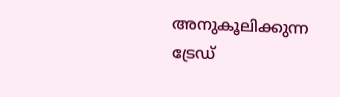അനുകൂലിക്കുന്ന ട്രേഡ്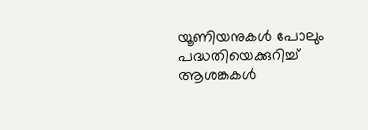യൂണിയനുകൾ പോലും പദ്ധതിയെക്കുറിച്ച് ആശങ്കകൾ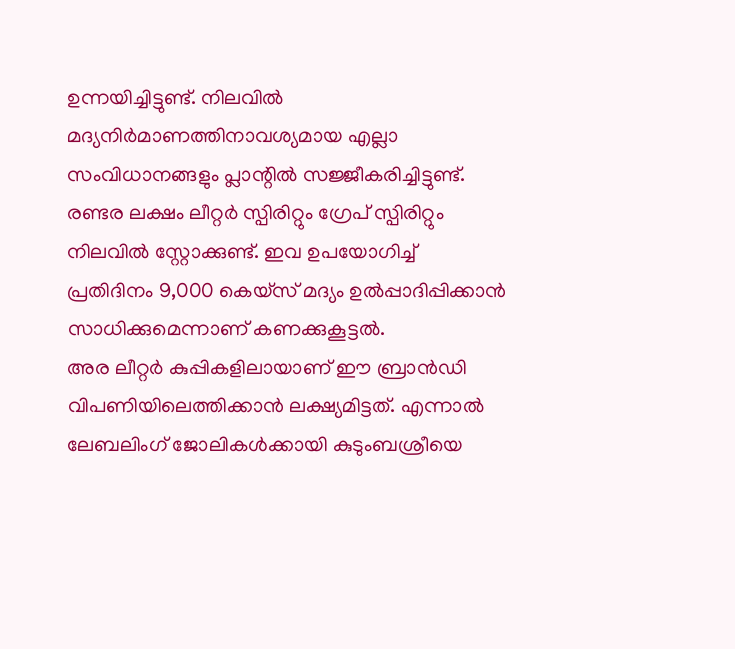ഉന്നയിച്ചിട്ടുണ്ട്. നിലവിൽ മദ്യനിർമാണത്തിനാവശ്യമായ എല്ലാ സംവിധാനങ്ങളും പ്ലാന്റിൽ സജ്ജീകരിച്ചിട്ടുണ്ട്.
രണ്ടര ലക്ഷം ലീറ്റർ സ്പിരിറ്റും ഗ്രേപ് സ്പിരിറ്റും നിലവിൽ സ്റ്റോക്കുണ്ട്. ഇവ ഉപയോഗിച്ച് പ്രതിദിനം 9,000 കെയ്സ് മദ്യം ഉൽപ്പാദിപ്പിക്കാൻ സാധിക്കുമെന്നാണ് കണക്കുകൂട്ടൽ.
അര ലീറ്റർ കുപ്പികളിലായാണ് ഈ ബ്രാൻഡി വിപണിയിലെത്തിക്കാൻ ലക്ഷ്യമിട്ടത്. എന്നാൽ ലേബലിംഗ് ജോലികൾക്കായി കുടുംബശ്രീയെ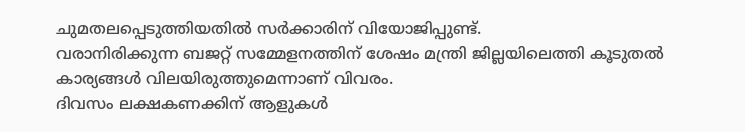ചുമതലപ്പെടുത്തിയതിൽ സർക്കാരിന് വിയോജിപ്പുണ്ട്.
വരാനിരിക്കുന്ന ബജറ്റ് സമ്മേളനത്തിന് ശേഷം മന്ത്രി ജില്ലയിലെത്തി കൂടുതൽ കാര്യങ്ങൾ വിലയിരുത്തുമെന്നാണ് വിവരം.
ദിവസം ലക്ഷകണക്കിന് ആളുകൾ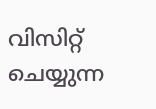വിസിറ്റ് ചെയ്യുന്ന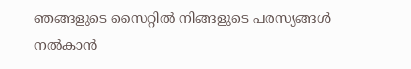ഞങ്ങളുടെ സൈറ്റിൽ നിങ്ങളുടെ പരസ്യങ്ങൾ നൽകാൻ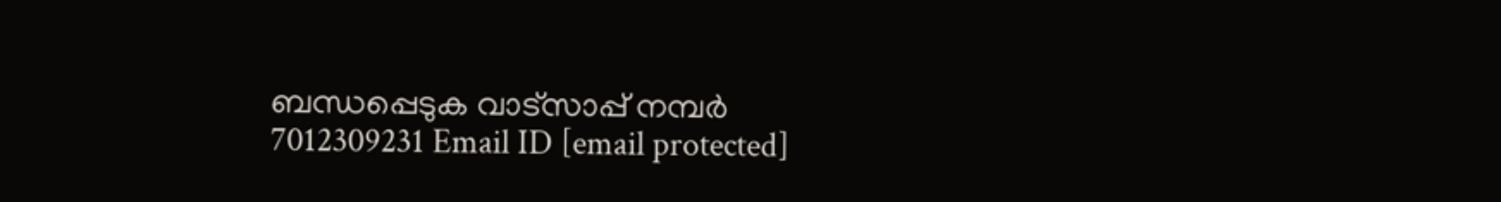ബന്ധപ്പെടുക വാട്സാപ്പ് നമ്പർ 7012309231 Email ID [email protected]